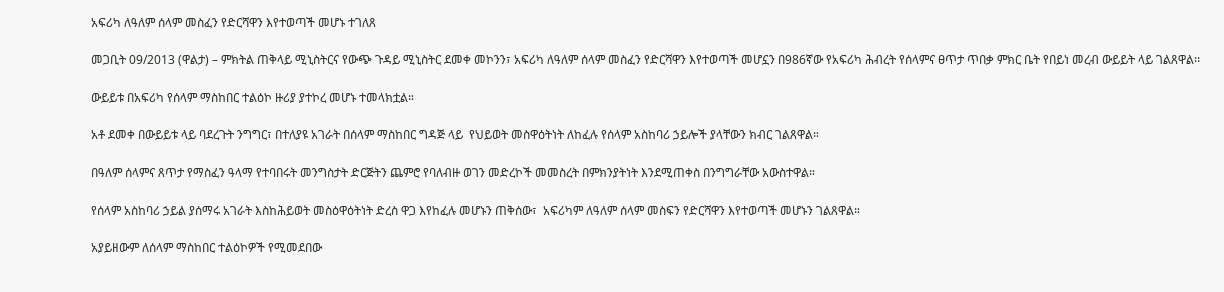አፍሪካ ለዓለም ሰላም መስፈን የድርሻዋን እየተወጣች መሆኑ ተገለጸ

መጋቢት 09/2013 (ዋልታ) – ምክትል ጠቅላይ ሚኒስትርና የውጭ ጉዳይ ሚኒስትር ደመቀ መኮንን፣ አፍሪካ ለዓለም ሰላም መስፈን የድርሻዋን እየተወጣች መሆኗን በ986ኛው የአፍሪካ ሕብረት የሰላምና ፀጥታ ጥበቃ ምክር ቤት የበይነ መረብ ውይይት ላይ ገልጸዋል፡፡

ውይይቱ በአፍሪካ የሰላም ማስከበር ተልዕኮ ዙሪያ ያተኮረ መሆኑ ተመላክቷል።

አቶ ደመቀ በውይይቱ ላይ ባደረጉት ንግግር፣ በተለያዩ አገራት በሰላም ማስከበር ግዳጅ ላይ  የህይወት መስዋዕትነት ለከፈሉ የሰላም አስከባሪ ኃይሎች ያላቸውን ክብር ገልጸዋል።

በዓለም ሰላምና ጸጥታ የማስፈን ዓላማ የተባበሩት መንግስታት ድርጅትን ጨምሮ የባለብዙ ወገን መድረኮች መመስረት በምክንያትነት እንደሚጠቀስ በንግግራቸው አውስተዋል።

የሰላም አስከባሪ ኃይል ያሰማሩ አገራት እስከሕይወት መስዕዋዕትነት ድረስ ዋጋ እየከፈሉ መሆኑን ጠቅሰው፣  አፍሪካም ለዓለም ሰላም መስፍን የድርሻዋን እየተወጣች መሆኑን ገልጸዋል።

አያይዘውም ለሰላም ማስከበር ተልዕኮዎች የሚመደበው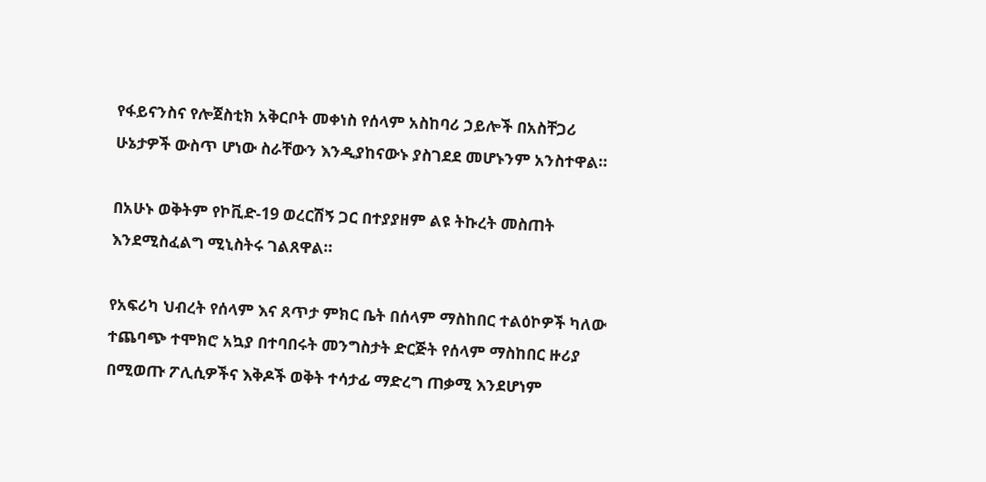የፋይናንስና የሎጀስቲክ አቅርቦት መቀነስ የሰላም አስከባሪ ኃይሎች በአስቸጋሪ ሁኔታዎች ውስጥ ሆነው ስራቸውን እንዲያከናውኑ ያስገደደ መሆኑንም አንስተዋል።

በአሁኑ ወቅትም የኮቪድ-19 ወረርሽኝ ጋር በተያያዘም ልዩ ትኩረት መስጠት እንደሚስፈልግ ሚኒስትሩ ገልጸዋል።

የአፍሪካ ህብረት የሰላም እና ጸጥታ ምክር ቤት በሰላም ማስከበር ተልዕኮዎች ካለው ተጨባጭ ተሞክሮ አኳያ በተባበሩት መንግስታት ድርጅት የሰላም ማስከበር ዙሪያ በሚወጡ ፖሊሲዎችና እቅዶች ወቅት ተሳታፊ ማድረግ ጠቃሚ እንደሆነም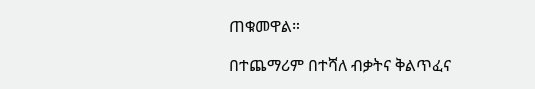ጠቁመዋል።

በተጨማሪም በተሻለ ብቃትና ቅልጥፈና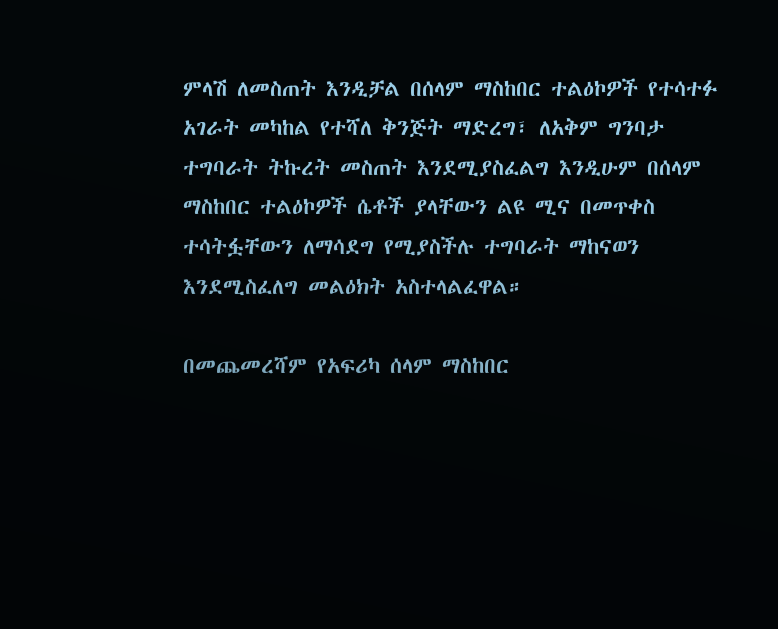ምላሽ ለመስጠት እንዲቻል በሰላም ማስከበር ተልዕኮዎች የተሳተፉ አገራት መካከል የተሻለ ቅንጅት ማድረግ፣ ለአቅም ግንባታ ተግባራት ትኩረት መስጠት እንደሚያስፈልግ እንዲሁም በሰላም ማስከበር ተልዕኮዎች ሴቶች ያላቸውን ልዩ ሚና በመጥቀስ ተሳትፏቸውን ለማሳደግ የሚያስችሉ ተግባራት ማከናወን እንደሚስፈለግ መልዕክት አስተላልፈዋል።

በመጨመረሻም የአፍሪካ ሰላም ማስከበር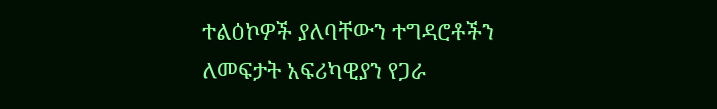ተልዕኮዎች ያለባቸውን ተግዳሮቶችን ለመፍታት አፍሪካዊያን የጋራ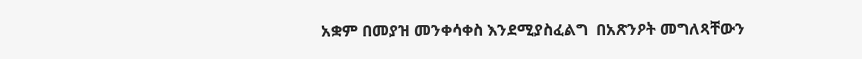አቋም በመያዝ መንቀሳቀስ እንደሚያስፈልግ  በአጽንዖት መግለጻቸውን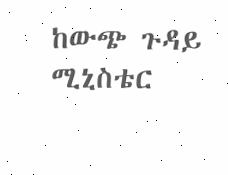ከውጭ ጉዳይ ሚኒስቴር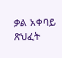ቃል አቀባይ ጽህፈት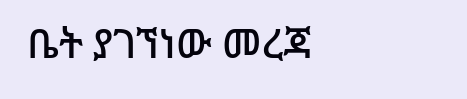ቤት ያገኘነው መረጃ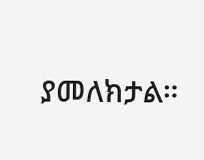ያመለክታል።